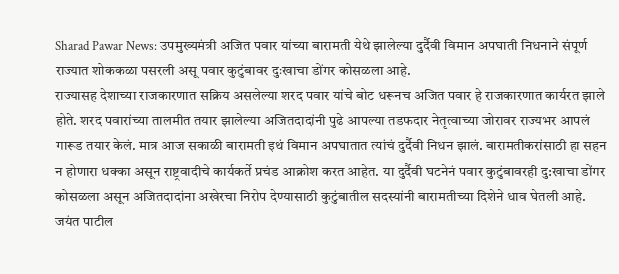Sharad Pawar News: उपमुख्यमंत्री अजित पवार यांच्या बारामती येथे झालेल्या दुर्दैवी विमान अपघाती निधनाने संपूर्ण राज्यात शोककळा पसरली असू पवार कुटुंबावर दुःखाचा डोंगर कोसळला आहे.
राज्यासह देशाच्या राजकारणात सक्रिय असलेल्या शरद पवार यांचे बोट धरूनच अजित पवार हे राजकारणात कार्यरत झाले होते. शरद पवारांच्या तालमीत तयार झालेल्या अजितदादांनी पुढे आपल्या तडफदार नेतृत्वाच्या जोरावर राज्यभर आपलं गारूड तयार केलं. मात्र आज सकाळी बारामती इथं विमान अपघातात त्यांचं दुर्दैवी निधन झालं. बारामतीकरांसाठी हा सहन न होणारा धक्का असून राष्ट्रवादीचे कार्यकर्ते प्रचंड आक्रोश करत आहेत. या दुर्दैवी घटनेनं पवार कुटुंबावरही दु:खाचा डोंगर कोसळला असून अजितदादांना अखेरचा निरोप देण्यासाठी कुटुंबातील सदस्यांनी बारामतीच्या दिशेने धाव घेतली आहे.
जयंत पाटील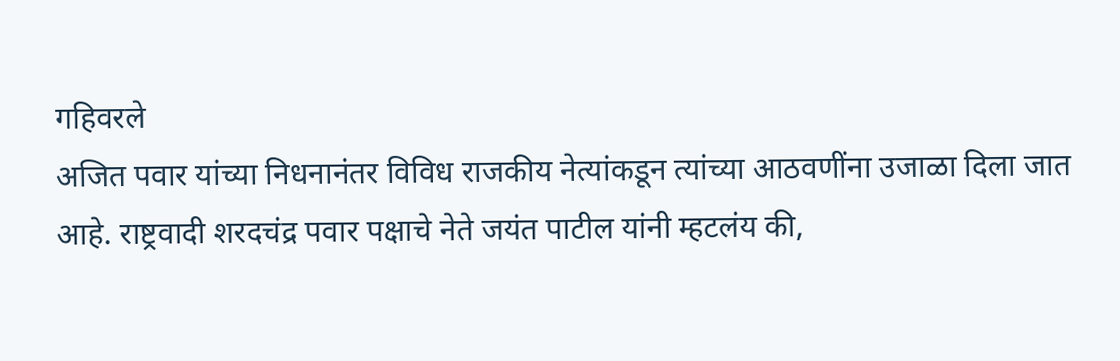गहिवरले
अजित पवार यांच्या निधनानंतर विविध राजकीय नेत्यांकडून त्यांच्या आठवणींना उजाळा दिला जात आहे. राष्ट्रवादी शरदचंद्र पवार पक्षाचे नेते जयंत पाटील यांनी म्हटलंय की,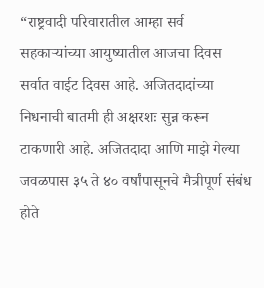“राष्ट्रवादी परिवारातील आम्हा सर्व सहकाऱ्यांच्या आयुष्यातील आजचा दिवस सर्वात वाईट दिवस आहे. अजितदादांच्या निधनाची बातमी ही अक्षरशः सुन्न करून टाकणारी आहे. अजितदादा आणि माझे गेल्या जवळपास ३५ ते ४० वर्षांपासूनचे मैत्रीपूर्ण संबंध होते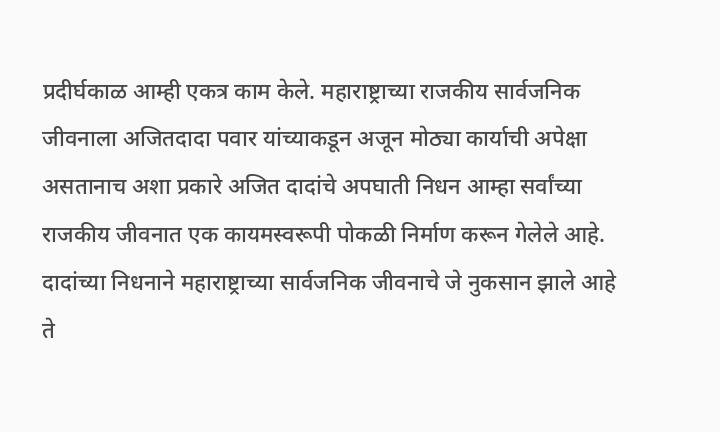प्रदीर्घकाळ आम्ही एकत्र काम केले. महाराष्ट्राच्या राजकीय सार्वजनिक जीवनाला अजितदादा पवार यांच्याकडून अजून मोठ्या कार्याची अपेक्षा असतानाच अशा प्रकारे अजित दादांचे अपघाती निधन आम्हा सर्वांच्या राजकीय जीवनात एक कायमस्वरूपी पोकळी निर्माण करून गेलेले आहे. दादांच्या निधनाने महाराष्ट्राच्या सार्वजनिक जीवनाचे जे नुकसान झाले आहे ते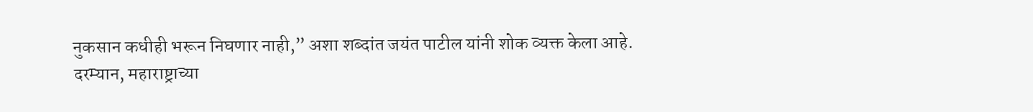नुकसान कधीही भरून निघणार नाही,” अशा शब्दांत जयंत पाटील यांनी शोक व्यक्त केला आहे.
दरम्यान, महाराष्ट्राच्या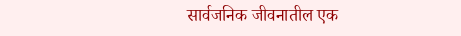सार्वजनिक जीवनातील एक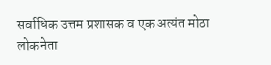सर्वाधिक उत्तम प्रशासक व एक अत्यंत मोठा लोकनेता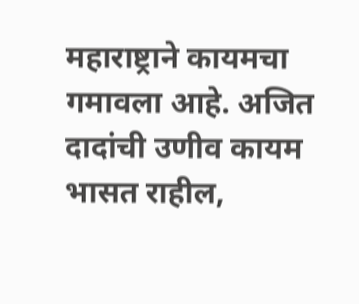महाराष्ट्राने कायमचा गमावला आहे. अजित दादांची उणीव कायम भासत राहील,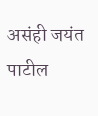असंही जयंत पाटील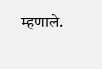म्हणाले.